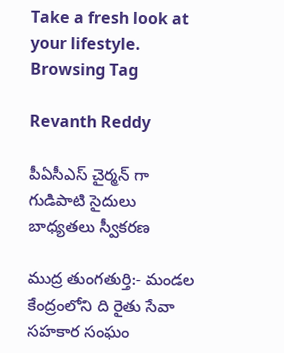Take a fresh look at your lifestyle.
Browsing Tag

Revanth Reddy

పీఏసీఎస్ చైర్మన్ గా గుడిపాటి సైదులు బాధ్యతలు స్వీకరణ

ముద్ర తుంగతుర్తి:- మండల కేంద్రంలోని ది రైతు సేవా సహకార సంఘం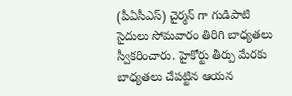(పీఏసీఎస్) చైర్మన్ గా గుడిపాటి సైదులు సోమవారం తిరిగి బాధ్యతలు స్వీకరించారు. హైకోర్టు తీర్పు మేరకు బాధ్యతలు చేపట్టిన ఆయన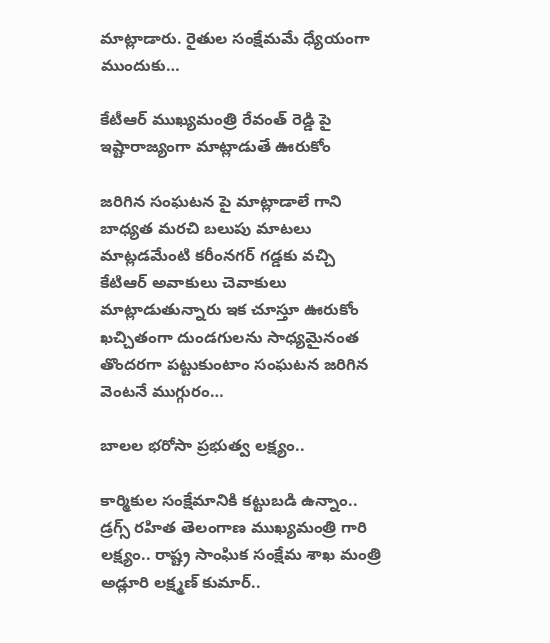మాట్లాడారు. రైతుల సంక్షేమమే ధ్యేయంగా ముందుకు…

కేటీఆర్ ముఖ్యమంత్రి రేవంత్ రెడ్డి పై ఇష్టారాజ్యంగా మాట్లాడుతే ఊరుకోం

జరిగిన సంఘటన పై మాట్లాడాలే గాని బాధ్యత మరచి బలుపు మాటలు మాట్లడమేంటి కరీంనగర్ గడ్డకు వచ్చి కేటిఆర్ అవాకులు చెవాకులు మాట్లాడుతున్నారు ఇక చూస్తూ ఊరుకోం ఖచ్చితంగా దుండగులను సాధ్యమైనంత తొందరగా పట్టుకుంటాం సంఘటన జరిగిన వెంటనే ముగ్గురం…

బాలల భరోసా ప్రభుత్వ లక్ష్యం..

కార్మికుల సంక్షేమానికి కట్టుబడి ఉన్నాం.. డ్రగ్స్ రహిత తెలంగాణ ముఖ్యమంత్రి గారి లక్ష్యం.. రాష్ట్ర సాంఘిక సంక్షేమ శాఖ మంత్రి అడ్లూరి లక్ష్మణ్ కుమార్..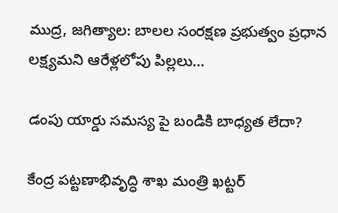ముద్ర, జగిత్యాల: బాలల సంరక్షణ ప్రభుత్వం ప్రధాన లక్ష్యమని ఆరేళ్లలోపు పిల్లలు…

డంపు యార్డు సమస్య పై బండికి బాధ్యత లేదా?

కేంద్ర పట్టణాభివృద్ధి శాఖ మంత్రి ఖట్టర్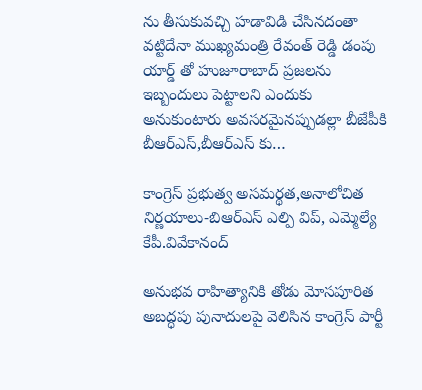ను తీసుకువచ్చి హడావిడి చేసినదంతా వట్టిదేనా ముఖ్యమంత్రి రేవంత్ రెడ్డి డంపు యార్డ్ తో హుజూరాబాద్ ప్రజలను ఇబ్బందులు పెట్టాలని ఎందుకు అనుకుంటారు అవసరమైనప్పుడల్లా బీజేపీకి బీఆర్ఎస్,బీఆర్ఎస్ కు…

కాంగ్రెస్ ప్రభుత్వ అసమర్థత,అనాలోచిత నిర్ణయాలు-బిఆర్ఎస్ ఎల్పి విప్, ఎమ్మెల్యే కేపీ.వివేకానంద్

అనుభవ రాహిత్యానికి తోడు మోసపూరిత అబద్ధపు పునాదులపై వెలిసిన కాంగ్రెస్ పార్టీ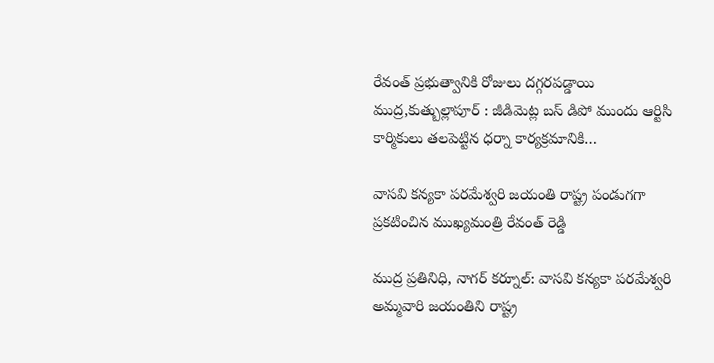రేవంత్ ప్రభుత్వానికి రోజులు దగ్గరపడ్డాయి ముద్ర,కుత్బుల్లాపూర్ : జీడిమెట్ల బస్ డిపో ముందు ఆర్టిసి కార్మికులు తలపెట్టిన ధర్నా కార్యక్రమానికి…

వాసవి కన్యకా పరమేశ్వరి జయంతి రాష్ట్ర పండుగగా ప్రకటించిన ముఖ్యమంత్రి రేవంత్ రెడ్డి

ముద్ర ప్రతినిధి, నాగర్ కర్నూల్: వాసవి కన్యకా పరమేశ్వరి అమ్మవారి జయంతిని రాష్ట్ర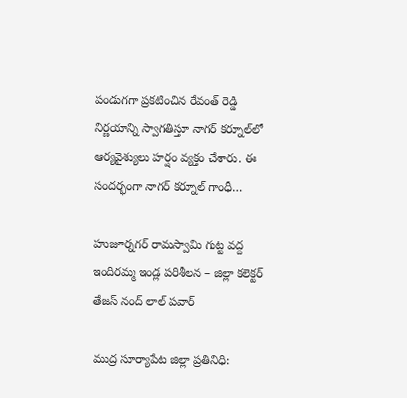పండుగగా ప్రకటించిన రేవంత్ రెడ్డి నిర్ణయాన్ని స్వాగతిస్తూ నాగర్ కర్నూల్‌లో ఆర్యవైశ్యులు హర్షం వ్యక్తం చేశారు. ఈ సందర్భంగా నాగర్ కర్నూల్ గాంధీ…

హుజూర్నగర్ రామస్వామి గుట్ట వద్ద ఇందిరమ్మ ఇండ్ల పరిశీలన – జిల్లా కలెక్టర్ తేజస్ నంద్ లాల్ పవార్

ముద్ర సూర్యాపేట జిల్లా ప్రతినిధి: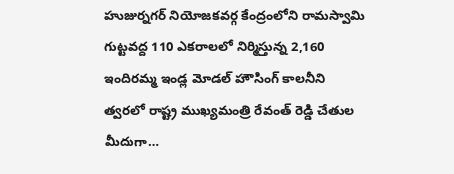హుజుర్నగర్ నియోజకవర్గ కేంద్రంలోని రామస్వామి గుట్టవద్ద 110 ఎకరాలలో నిర్మిస్తున్న 2,160 ఇందిరమ్మ ఇండ్ల మోడల్ హౌసింగ్ కాలనీని త్వరలో రాష్ట్ర ముఖ్యమంత్రి రేవంత్ రెడ్డి చేతుల మీదుగా…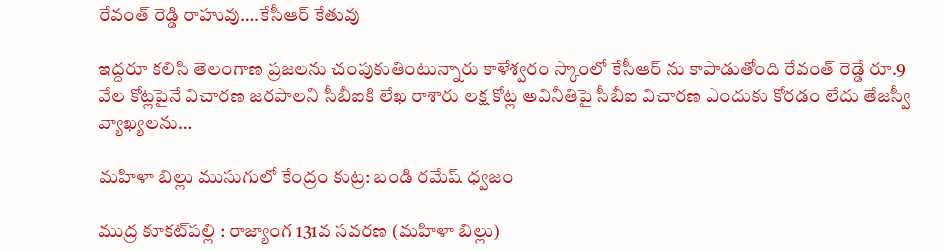రేవంత్ రెడ్డి రాహువు….కేసీఆర్ కేతువు

ఇద్దరూ కలిసి తెలంగాణ ప్రజలను చంపుకుతింటున్నారు కాళేశ్వరం స్కాంలో కేసీఆర్ ను కాపాడుతోంది రేవంత్ రెడ్డే రూ.9 వేల కోట్లపైనే విచారణ జరపాలని సీబీఐకి లేఖ రాశారు లక్ష కోట్ల అవినీతిపై సీబీఐ విచారణ ఎందుకు కోరడం లేదు తేజస్వీ వ్యాఖ్యలను…

మహిళా బిల్లు ముసుగులో కేంద్రం కుట్ర: బండి రమేష్ ధ్వజం

ముద్ర కూకట్‌పల్లి : రాజ్యాంగ 131వ సవరణ (మహిళా బిల్లు)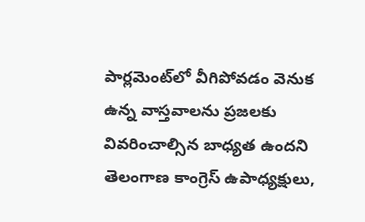పార్లమెంట్‌లో వీగిపోవడం వెనుక ఉన్న వాస్తవాలను ప్రజలకు వివరించాల్సిన బాధ్యత ఉందని తెలంగాణ కాంగ్రెస్ ఉపాధ్యక్షులు,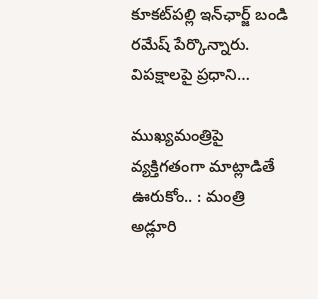కూకట్‌పల్లి ఇన్‌ఛార్జ్ బండి రమేష్ పేర్కొన్నారు. విపక్షాలపై ప్రధాని…

ముఖ్యమంత్రిపై వ్యక్తిగతంగా మాట్లాడితే ఊరుకోం.. : మంత్రి అడ్లూరి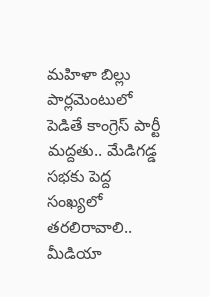మహిళా బిల్లు పార్లమెంటులో పెడితే కాంగ్రెస్ పార్టీ మద్దతు.. మేడిగడ్డ సభకు పెద్ద సంఖ్యలో తరలిరావాలి.. మీడియా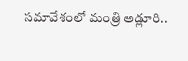సమావేశంలో మంత్రి అడ్లూరి..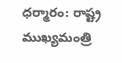ధర్మారం: రాష్ట్ర ముఖ్యమంత్రి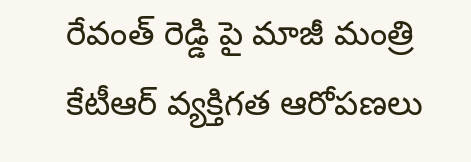రేవంత్ రెడ్డి పై మాజీ మంత్రి కేటీఆర్ వ్యక్తిగత ఆరోపణలు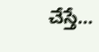చేస్తే…